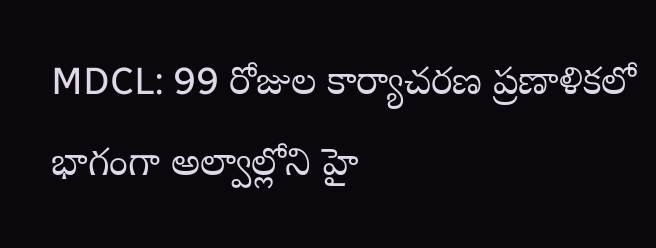MDCL: 99 రోజుల కార్యాచరణ ప్రణాళికలో భాగంగా అల్వాల్లోని హై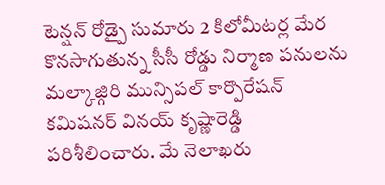టెన్షన్ రోడ్పై సుమారు 2 కిలోమీటర్ల మేర కొనసాగుతున్న సీసీ రోడ్డు నిర్మాణ పనులను మల్కాజ్గిరి మున్సిపల్ కార్పొరేషన్ కమిషనర్ వినయ్ కృష్ణారెడ్డి పరిశీలించారు. మే నెలాఖరు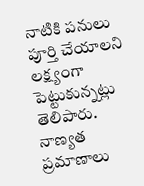నాటికి పనులు పూర్తి చేయాలని లక్ష్యంగా పెట్టుకున్నట్లు తెలిపారు. నాణ్యత ప్రమాణాలు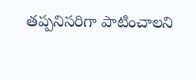తప్పనిసరిగా పాటించాలని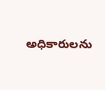అధికారులను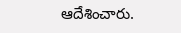ఆదేశించారు.